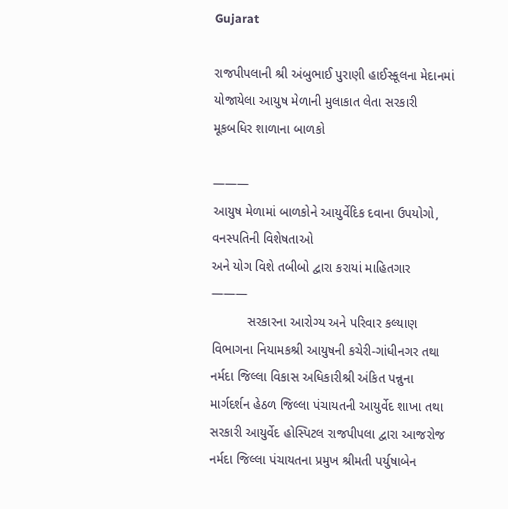Gujarat

રાજપીપલાની શ્રી અંબુભાઈ પુરાણી હાઈસ્કૂલના મેદાનમાં યોજાયેલા આયુષ મેળાની મુલાકાત લેતા સરકારી મૂકબધિર શાળાના બાળકો

———
આયુષ મેળામાં બાળકોને આયુર્વેદિક દવાના ઉપયોગો, વનસ્પતિની વિશેષતાઓ
અને યોગ વિશે તબીબો દ્વારા કરાયાં માહિતગાર
———
          સરકારના આરોગ્ય અને પરિવાર કલ્યાણ વિભાગના નિયામકશ્રી આયુષની કચેરી-ગાંધીનગર તથા નર્મદા જિલ્લા વિકાસ અધિકારીશ્રી અંકિત પન્નુના માર્ગદર્શન હેઠળ જિલ્લા પંચાયતની આયુર્વેદ શાખા તથા સરકારી આયુર્વેદ હોસ્પિટલ રાજપીપલા દ્વારા આજરોજ નર્મદા જિલ્લા પંચાયતના પ્રમુખ શ્રીમતી પર્યુષાબેન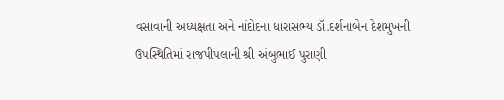વસાવાની અધ્યક્ષતા અને નાંદોદના ધારાસભ્ય ડૉ.દર્શનાબેન દેશમુખની ઉપસ્થિતિમાં રાજપીપલાની શ્રી અંબુભાઈ પુરાણી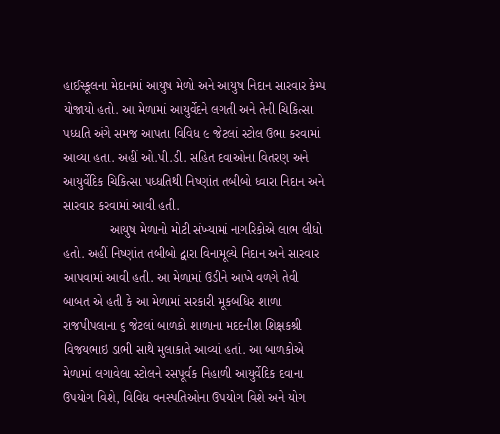હાઈસ્કૂલના મેદાનમાં આયુષ મેળો અને આયુષ નિદાન સારવાર કેમ્પ યોજાયો હતો. આ મેળામાં આયુર્વેદને લગતી અને તેની ચિકિત્સા પધ્ધતિ અંગે સમજ આપતા વિવિધ ૯ જેટલાં સ્ટોલ ઉભા કરવામાં આવ્યા હતા. અહીં ઓ.પી.ડી. સહિત દવાઓના વિતરણ અને આયુર્વેદિક ચિકિત્સા પધ્ધતિથી નિષ્ણાંત તબીબો ધ્વારા નિદાન અને સારવાર કરવામાં આવી હતી.
             આયુષ મેળાનો મોટી સંખ્યામાં નાગરિકોએ લાભ લીધો હતો. અહીં નિષ્ણાંત તબીબો દ્વારા વિનામૂલ્યે નિદાન અને સારવાર આપવામાં આવી હતી. આ મેળામાં ઉડીને આખે વળગે તેવી બાબત એ હતી કે આ મેળામાં સરકારી મૂકબધિર શાળા રાજપીપલાના ૬ જેટલાં બાળકો શાળાના મદદનીશ શિક્ષકશ્રી વિજયભાઇ ડાભી સાથે મુલાકાતે આવ્યાં હતાં. આ બાળકોએ મેળામાં લગાવેલા સ્ટોલને રસપૂર્વક નિહાળી આયુર્વેદિક દવાના ઉપયોગ વિશે, વિવિધ વનસ્પતિઓના ઉપયોગ વિશે અને યોગ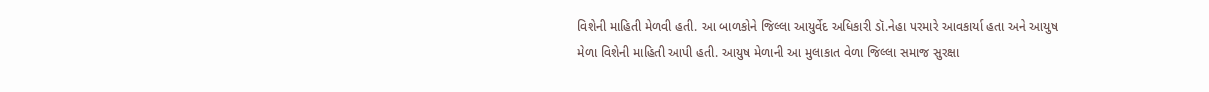વિશેની માહિતી મેળવી હતી. આ બાળકોને જિલ્લા આયુર્વેદ અધિકારી ડૉ.નેહા પરમારે આવકાર્યા હતા અને આયુષ મેળા વિશેની માહિતી આપી હતી. આયુષ મેળાની આ મુલાકાત વેળા જિલ્લા સમાજ સુરક્ષા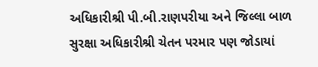અધિકારીશ્રી પી.બી.રાણપરીયા અને જિલ્લા બાળ સુરક્ષા અધિકારીશ્રી ચેતન પરમાર પણ જોડાયાં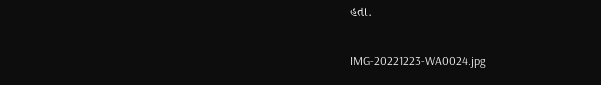હતા.

IMG-20221223-WA0024.jpg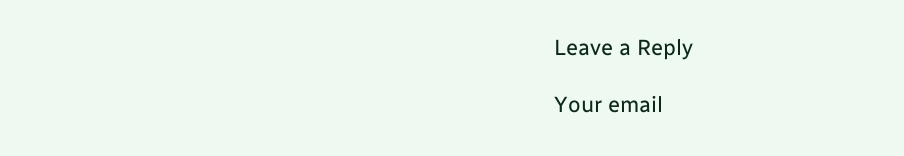Leave a Reply

Your email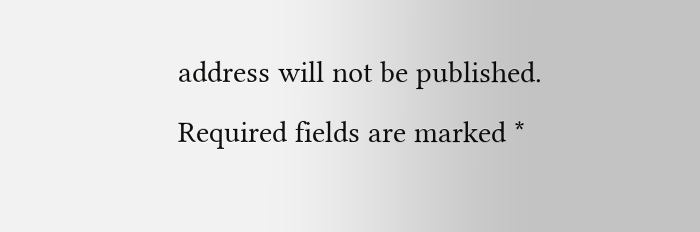address will not be published. Required fields are marked *